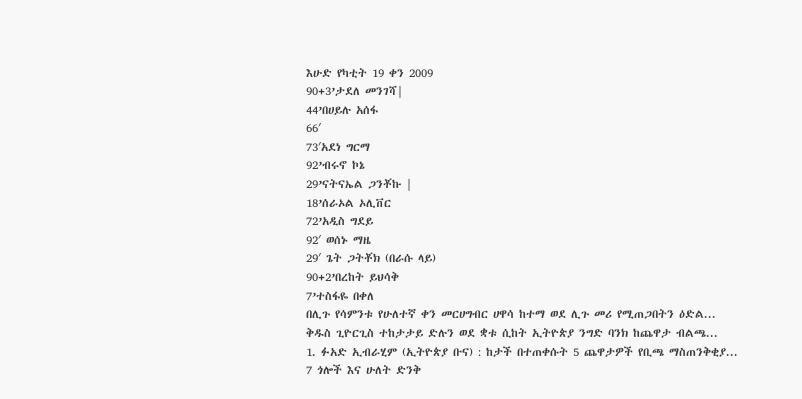እሁድ የካቲት 19 ቀን 2009
90+3’ታደለ መንገሻ|
44’በሀይሉ አሰፋ
66′
73′አደነ ግርማ
92’ብሩኖ ኮኔ
29’ናትናኤል ጋንቾኩ |
18’ሰራኦል ኦሊቨር
72’አዲስ ግደይ
92′ ወሰኑ ማዜ
29′ ጌት ጋትቾክ (በራሱ ላይ)
90+2’በረከት ይህሳቅ
7’ተስፋዬ በቀለ
በሊጉ የሳምንቱ የሁለተኛ ቀን መርሀግብር ሀዋሳ ከተማ ወደ ሊጉ መሪ የሚጠጋበትን ዕድል...
ቅዱስ ጊዮርጊስ ተከታታይ ድሉን ወደ ቋቱ ሲከት ኢትዮጵያ ንግድ ባንክ ከጨዋታ ብልጫ...
1. ፉአድ ኢብራሂም (ኢትዮጵያ ቡና) : ከታች በተጠቀሱት 5 ጨዋታዎች የቢጫ ማስጠንቅቂያ...
7 ጎሎች እና ሁለት ድንቅ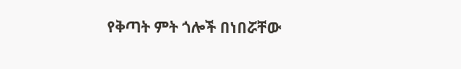የቅጣት ምት ጎሎች በነበሯቸው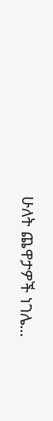ሁለት ጨዋታዎች ነገሌ...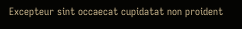Excepteur sint occaecat cupidatat non proident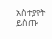አስተያየት ይስጡ